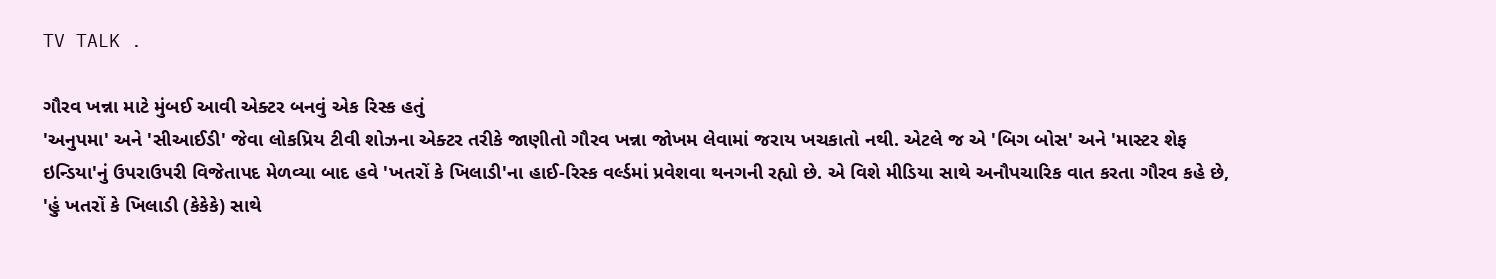TV TALK .

ગૌરવ ખન્ના માટે મુંબઈ આવી એક્ટર બનવું એક રિસ્ક હતું
'અનુપમા' અને 'સીઆઈડી' જેવા લોકપ્રિય ટીવી શોઝના એક્ટર તરીકે જાણીતો ગૌરવ ખન્ના જોખમ લેવામાં જરાય ખચકાતો નથી. એટલે જ એ 'બિગ બોસ' અને 'માસ્ટર શેફ ઇન્ડિયા'નું ઉપરાઉપરી વિજેતાપદ મેળવ્યા બાદ હવે 'ખતરોં કે ખિલાડી'ના હાઈ-રિસ્ક વર્લ્ડમાં પ્રવેશવા થનગની રહ્યો છે. એ વિશે મીડિયા સાથે અનૌપચારિક વાત કરતા ગૌરવ કહે છે, 'હું ખતરોં કે ખિલાડી (કેકેકે) સાથે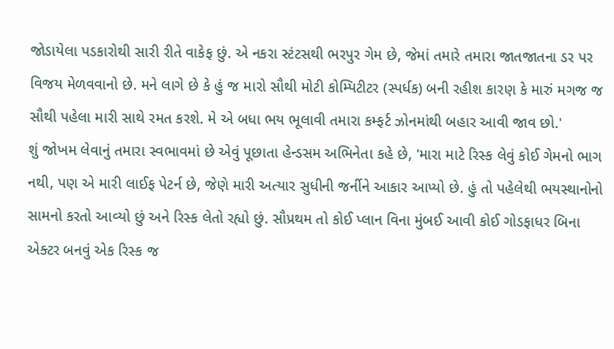જોડાયેલા પડકારોથી સારી રીતે વાકેફ છું. એ નકરા સ્ટંટસથી ભરપુર ગેમ છે, જેમાં તમારે તમારા જાતજાતના ડર પર વિજય મેળવવાનો છે. મને લાગે છે કે હું જ મારો સૌથી મોટી કોમ્પિટીટર (સ્પર્ધક) બની રહીશ કારણ કે મારું મગજ જ સૌથી પહેલા મારી સાથે રમત કરશે. મે એ બધા ભય ભૂલાવી તમારા કમ્ફર્ટ ઝોનમાંથી બહાર આવી જાવ છો.'
શું જોખમ લેવાનું તમારા સ્વભાવમાં છે એવું પૂછાતા હેન્ડસમ અભિનેતા કહે છે, 'મારા માટે રિસ્ક લેવું કોઈ ગેમનો ભાગ નથી, પણ એ મારી લાઈફ પેટર્ન છે, જેણે મારી અત્યાર સુધીની જર્નીને આકાર આપ્યો છે. હું તો પહેલેથી ભયસ્થાનોનો સામનો કરતો આવ્યો છું અને રિસ્ક લેતો રહ્યો છું. સૌપ્રથમ તો કોઈ પ્લાન વિના મુંબઈ આવી કોઈ ગોડફાધર બિના એક્ટર બનવું એક રિસ્ક જ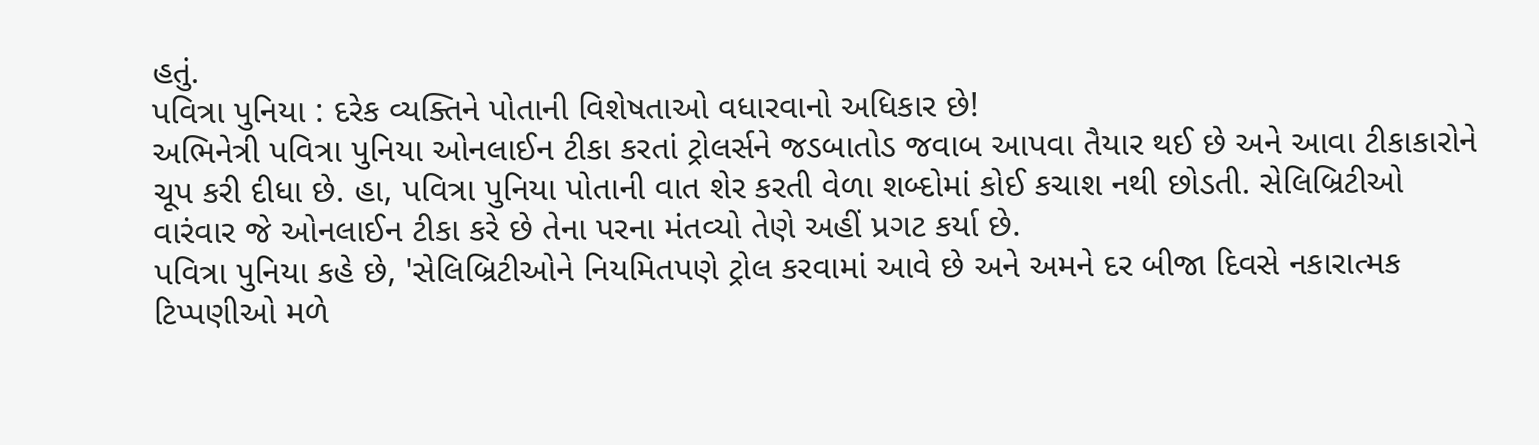હતું.
પવિત્રા પુનિયા : દરેક વ્યક્તિને પોતાની વિશેષતાઓ વધારવાનો અધિકાર છે!
અભિનેત્રી પવિત્રા પુનિયા ઓનલાઈન ટીકા કરતાં ટ્રોલર્સને જડબાતોડ જવાબ આપવા તૈયાર થઈ છે અને આવા ટીકાકારોને ચૂપ કરી દીધા છે. હા, પવિત્રા પુનિયા પોતાની વાત શેર કરતી વેળા શબ્દોમાં કોઈ કચાશ નથી છોડતી. સેલિબ્રિટીઓ વારંવાર જે ઓનલાઈન ટીકા કરે છે તેના પરના મંતવ્યો તેણે અહીં પ્રગટ કર્યા છે.
પવિત્રા પુનિયા કહે છે, 'સેલિબ્રિટીઓને નિયમિતપણે ટ્રોલ કરવામાં આવે છે અને અમને દર બીજા દિવસે નકારાત્મક ટિપ્પણીઓ મળે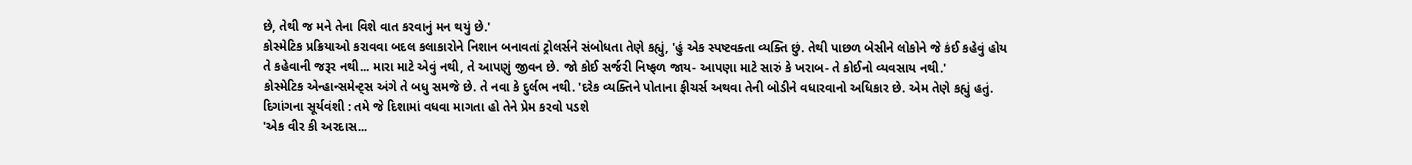છે, તેથી જ મને તેના વિશે વાત કરવાનું મન થયું છે.'
કોસ્મેટિક પ્રક્રિયાઓ કરાવવા બદલ કલાકારોને નિશાન બનાવતાં ટ્રોલર્સને સંબોધતા તેણે કહ્યું, 'હું એક સ્પષ્ટવક્તા વ્યક્તિ છું. તેથી પાછળ બેસીને લોકોને જે કંઈ કહેવું હોય તે કહેવાની જરૂર નથી... મારા માટે એવું નથી, તે આપણું જીવન છે. જો કોઈ સર્જરી નિષ્ફળ જાય- આપણા માટે સારું કે ખરાબ- તે કોઈનો વ્યવસાય નથી.'
કોસ્મેટિક એન્હાન્સમેન્ટ્સ અંગે તે બધુ સમજે છે. તે નવા કે દુર્લભ નથી. 'દરેક વ્યક્તિને પોતાના ફીચર્સ અથવા તેની બોડીને વધારવાનો અધિકાર છે. એમ તેણે કહ્યું હતું.
દિગાંગના સૂર્યવંશી : તમે જે દિશામાં વધવા માગતા હો તેને પ્રેમ કરવો પડશે
'એક વીર કી અરદાસ...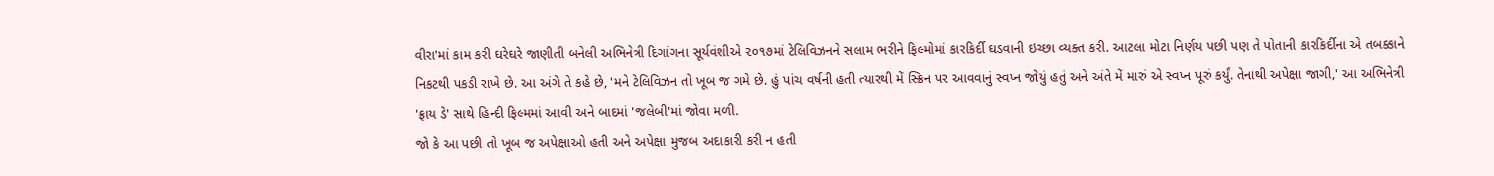વીરા'માં કામ કરી ઘરેઘરે જાણીતી બનેલી અભિનેત્રી દિગાંગના સૂર્યવંશીએ ૨૦૧૭માં ટેલિવિઝનને સલામ ભરીને ફિલ્મોમાં કારકિર્દી ઘડવાની ઇચ્છા વ્યક્ત કરી. આટલા મોટા નિર્ણય પછી પણ તે પોતાની કારકિર્દીના એ તબક્કાને નિકટથી પકડી રાખે છે. આ અંગે તે કહે છે, 'મને ટેલિવિઝન તો ખૂબ જ ગમે છે. હું પાંચ વર્ષની હતી ત્યારથી મેં સ્ક્રિન પર આવવાનું સ્વપ્ન જોયું હતું અને અંતે મેં મારું એ સ્વપ્ન પૂરું કર્યું. તેનાથી અપેક્ષા જાગી,' આ અભિનેત્રી 'ફ્રાય ડે' સાથે હિન્દી ફિલ્મમાં આવી અને બાદમાં 'જલેબી'માં જોવા મળી.
જો કે આ પછી તો ખૂબ જ અપેક્ષાઓ હતી અને અપેક્ષા મુજબ અદાકારી કરી ન હતી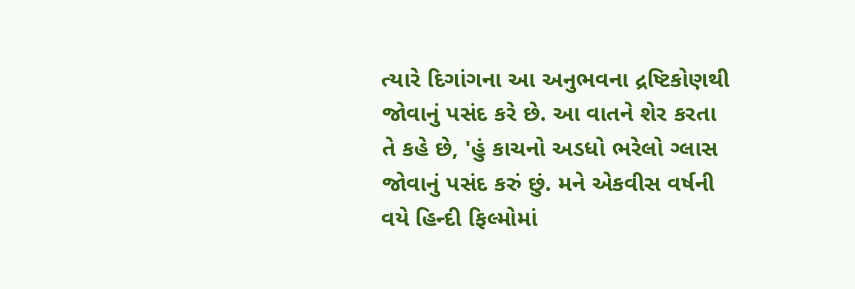ત્યારે દિગાંગના આ અનુભવના દ્રષ્ટિકોણથી જોવાનું પસંદ કરે છે. આ વાતને શેર કરતા તે કહે છે, 'હું કાચનો અડધો ભરેલો ગ્લાસ જોવાનું પસંદ કરું છું. મને એકવીસ વર્ષની વયે હિન્દી ફિલ્મોમાં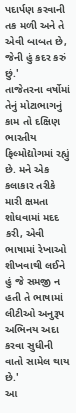પદાર્પણ કરવાની તક મળી અને તે એવી બાબત છે, જેની હું કદર કરું છું.'
તાજેતરના વર્ષોમાં તેનું મોટાભાગનું કામ તો દક્ષિણ ભારતીય ફિલ્મોદ્યોગમાં રહ્યું છે. મને એક કલાકાર તરીકે મારી ક્ષમતા શોધવામાં મદદ કરી, એવી ભાષામાં રેખાઓ શીખવાથી લઈને હું જે સમજી ન હતી તે ભાષામાં લીટીઓ અનુરૂપ અભિનય અદા કરવા સુધીની વાતો સામેલ થાય છે.'
આ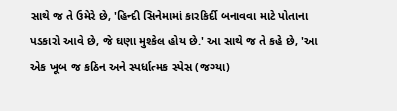સાથે જ તે ઉમેરે છે, 'હિન્દી સિનેમામાં કારકિર્દી બનાવવા માટે પોતાના પડકારો આવે છે, જે ઘણા મુશ્કેલ હોય છે.' આ સાથે જ તે કહે છે, 'આ એક ખૂબ જ કઠિન અને સ્પર્ધાત્મક સ્પેસ (જગ્યા)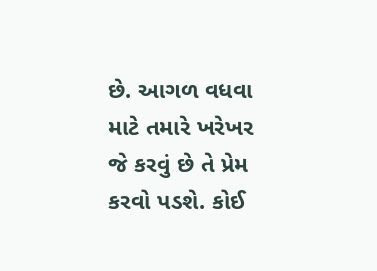છે. આગળ વધવા માટે તમારે ખરેખર જે કરવું છે તે પ્રેમ કરવો પડશે. કોઈ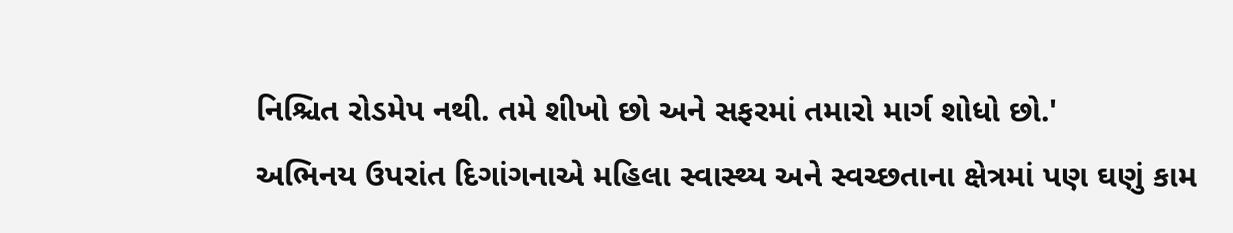નિશ્ચિત રોડમેપ નથી. તમે શીખો છો અને સફરમાં તમારો માર્ગ શોધો છો.'
અભિનય ઉપરાંત દિગાંગનાએ મહિલા સ્વાસ્થ્ય અને સ્વચ્છતાના ક્ષેત્રમાં પણ ઘણું કામ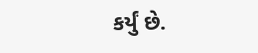કર્યું છે.